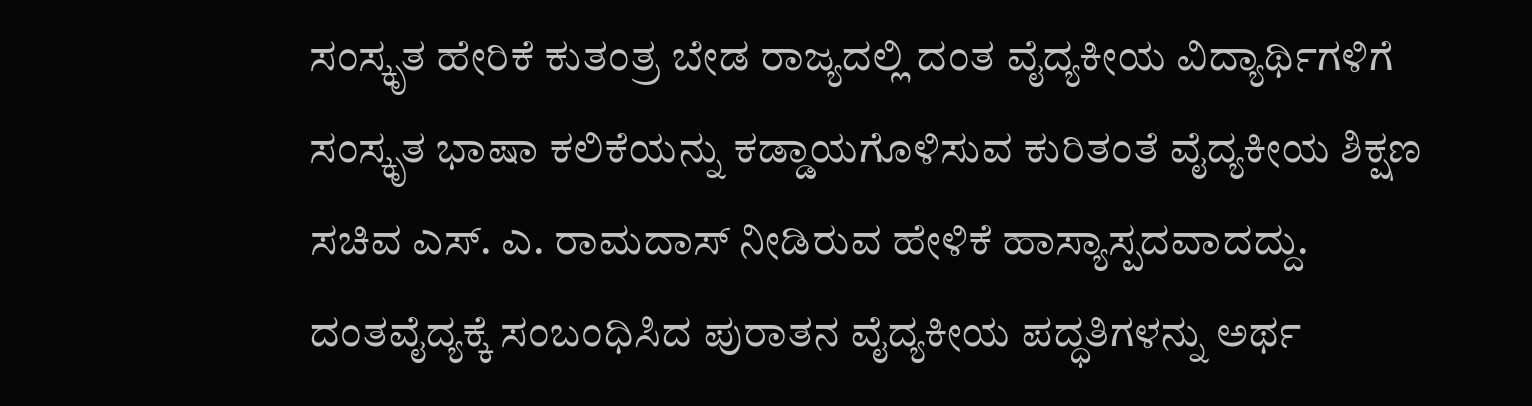ಸಂಸ್ಕೃತ ಹೇರಿಕೆ ಕುತಂತ್ರ ಬೇಡ ರಾಜ್ಯದಲ್ಲಿ ದಂತ ವೈದ್ಯಕೀಯ ವಿದ್ಯಾರ್ಥಿಗಳಿಗೆ ಸಂಸ್ಕೃತ ಭಾಷಾ ಕಲಿಕೆಯನ್ನು ಕಡ್ಡಾಯಗೊಳಿಸುವ ಕುರಿತಂತೆ ವೈದ್ಯಕೀಯ ಶಿಕ್ಷಣ ಸಚಿವ ಎಸ್. ಎ. ರಾಮದಾಸ್ ನೀಡಿರುವ ಹೇಳಿಕೆ ಹಾಸ್ಯಾಸ್ಪದವಾದದ್ದು. ದಂತವೈದ್ಯಕ್ಕೆ ಸಂಬಂಧಿಸಿದ ಪುರಾತನ ವೈದ್ಯಕೀಯ ಪದ್ಧತಿಗಳನ್ನು ಅರ್ಥ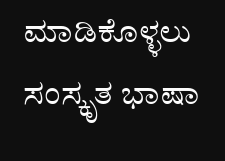ಮಾಡಿಕೊಳ್ಳಲು ಸಂಸ್ಕೃತ ಭಾಷಾ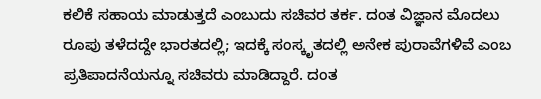ಕಲಿಕೆ ಸಹಾಯ ಮಾಡುತ್ತದೆ ಎಂಬುದು ಸಚಿವರ ತರ್ಕ. ದಂತ ವಿಜ್ಞಾನ ಮೊದಲು ರೂಪು ತಳೆದದ್ದೇ ಭಾರತದಲ್ಲಿ; ಇದಕ್ಕೆ ಸಂಸ್ಕೃತದಲ್ಲಿ ಅನೇಕ ಪುರಾವೆಗಳಿವೆ ಎಂಬ ಪ್ರತಿಪಾದನೆಯನ್ನೂ ಸಚಿವರು ಮಾಡಿದ್ದಾರೆ. ದಂತ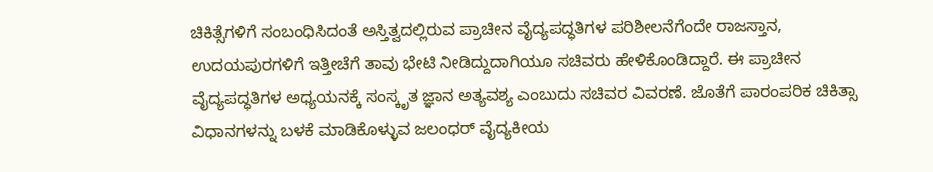ಚಿಕಿತ್ಸೆಗಳಿಗೆ ಸಂಬಂಧಿಸಿದಂತೆ ಅಸ್ತಿತ್ವದಲ್ಲಿರುವ ಪ್ರಾಚೀನ ವೈದ್ಯಪದ್ಧತಿಗಳ ಪರಿಶೀಲನೆಗೆಂದೇ ರಾಜಸ್ತಾನ, ಉದಯಪುರಗಳಿಗೆ ಇತ್ತೀಚೆಗೆ ತಾವು ಭೇಟಿ ನೀಡಿದ್ದುದಾಗಿಯೂ ಸಚಿವರು ಹೇಳಿಕೊಂಡಿದ್ದಾರೆ. ಈ ಪ್ರಾಚೀನ ವೈದ್ಯಪದ್ಧತಿಗಳ ಅಧ್ಯಯನಕ್ಕೆ ಸಂಸ್ಕೃತ ಜ್ಞಾನ ಅತ್ಯವಶ್ಯ ಎಂಬುದು ಸಚಿವರ ವಿವರಣೆ. ಜೊತೆಗೆ ಪಾರಂಪರಿಕ ಚಿಕಿತ್ಸಾ ವಿಧಾನಗಳನ್ನು ಬಳಕೆ ಮಾಡಿಕೊಳ್ಳುವ ಜಲಂಧರ್ ವೈದ್ಯಕೀಯ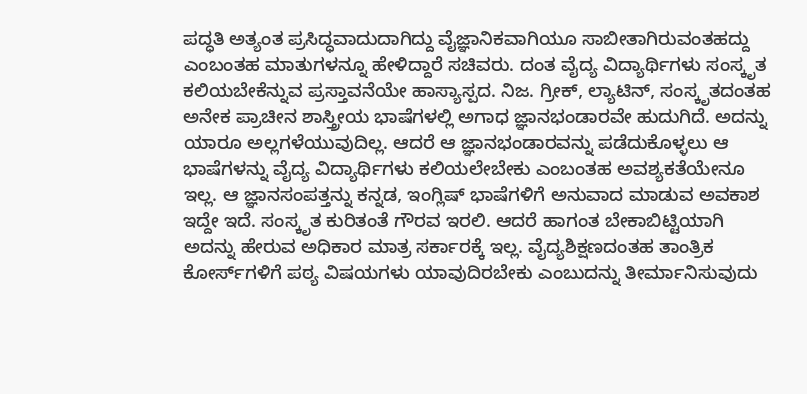ಪದ್ಧತಿ ಅತ್ಯಂತ ಪ್ರಸಿದ್ಧವಾದುದಾಗಿದ್ದು ವೈಜ್ಞಾನಿಕವಾಗಿಯೂ ಸಾಬೀತಾಗಿರುವಂತಹದ್ದು ಎಂಬಂತಹ ಮಾತುಗಳನ್ನೂ ಹೇಳಿದ್ದಾರೆ ಸಚಿವರು. ದಂತ ವೈದ್ಯ ವಿದ್ಯಾರ್ಥಿಗಳು ಸಂಸ್ಕೃತ ಕಲಿಯಬೇಕೆನ್ನುವ ಪ್ರಸ್ತಾವನೆಯೇ ಹಾಸ್ಯಾಸ್ಪದ. ನಿಜ. ಗ್ರೀಕ್, ಲ್ಯಾಟಿನ್, ಸಂಸ್ಕೃತದಂತಹ ಅನೇಕ ಪ್ರಾಚೀನ ಶಾಸ್ತ್ರೀಯ ಭಾಷೆಗಳಲ್ಲಿ ಅಗಾಧ ಜ್ಞಾನಭಂಡಾರವೇ ಹುದುಗಿದೆ. ಅದನ್ನು ಯಾರೂ ಅಲ್ಲಗಳೆಯುವುದಿಲ್ಲ. ಆದರೆ ಆ ಜ್ಞಾನಭಂಡಾರವನ್ನು ಪಡೆದುಕೊಳ್ಳಲು ಆ ಭಾಷೆಗಳನ್ನು ವೈದ್ಯ ವಿದ್ಯಾರ್ಥಿಗಳು ಕಲಿಯಲೇಬೇಕು ಎಂಬಂತಹ ಅವಶ್ಯಕತೆಯೇನೂ ಇಲ್ಲ. ಆ ಜ್ಞಾನಸಂಪತ್ತನ್ನು ಕನ್ನಡ, ಇಂಗ್ಲಿಷ್ ಭಾಷೆಗಳಿಗೆ ಅನುವಾದ ಮಾಡುವ ಅವಕಾಶ ಇದ್ದೇ ಇದೆ. ಸಂಸ್ಕೃತ ಕುರಿತಂತೆ ಗೌರವ ಇರಲಿ. ಆದರೆ ಹಾಗಂತ ಬೇಕಾಬಿಟ್ಟಿಯಾಗಿ ಅದನ್ನು ಹೇರುವ ಅಧಿಕಾರ ಮಾತ್ರ ಸರ್ಕಾರಕ್ಕೆ ಇಲ್ಲ. ವೈದ್ಯಶಿಕ್ಷಣದಂತಹ ತಾಂತ್ರಿಕ ಕೋರ್ಸ್‌ಗಳಿಗೆ ಪಠ್ಯ ವಿಷಯಗಳು ಯಾವುದಿರಬೇಕು ಎಂಬುದನ್ನು ತೀರ್ಮಾನಿಸುವುದು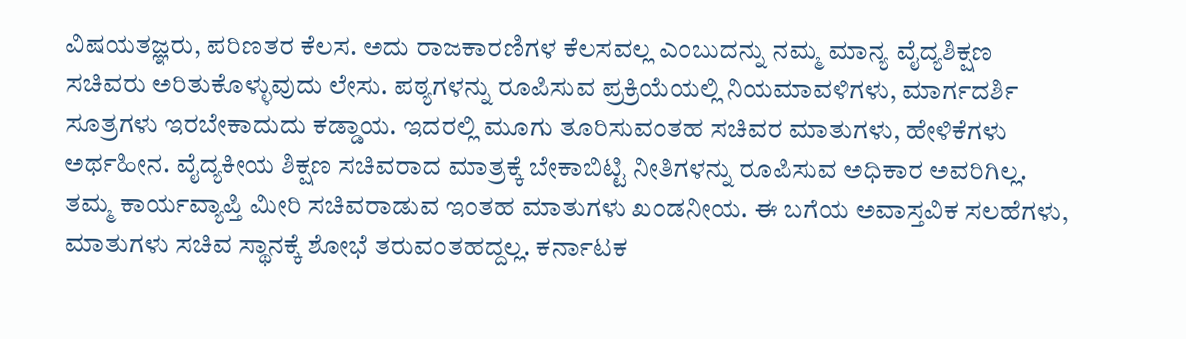ವಿಷಯತಜ್ಞರು, ಪರಿಣತರ ಕೆಲಸ. ಅದು ರಾಜಕಾರಣಿಗಳ ಕೆಲಸವಲ್ಲ ಎಂಬುದನ್ನು ನಮ್ಮ ಮಾನ್ಯ ವೈದ್ಯಶಿಕ್ಷಣ ಸಚಿವರು ಅರಿತುಕೊಳ್ಳುವುದು ಲೇಸು. ಪಠ್ಯಗಳನ್ನು ರೂಪಿಸುವ ಪ್ರಕ್ರಿಯೆಯಲ್ಲಿ ನಿಯಮಾವಳಿಗಳು, ಮಾರ್ಗದರ್ಶಿ ಸೂತ್ರಗಳು ಇರಬೇಕಾದುದು ಕಡ್ಡಾಯ. ಇದರಲ್ಲಿ ಮೂಗು ತೂರಿಸುವಂತಹ ಸಚಿವರ ಮಾತುಗಳು, ಹೇಳಿಕೆಗಳು ಅರ್ಥಹೀನ. ವೈದ್ಯಕೀಯ ಶಿಕ್ಷಣ ಸಚಿವರಾದ ಮಾತ್ರಕ್ಕೆ ಬೇಕಾಬಿಟ್ಟಿ ನೀತಿಗಳನ್ನು ರೂಪಿಸುವ ಅಧಿಕಾರ ಅವರಿಗಿಲ್ಲ. ತಮ್ಮ ಕಾರ್ಯವ್ಯಾಪ್ತಿ ಮೀರಿ ಸಚಿವರಾಡುವ ಇಂತಹ ಮಾತುಗಳು ಖಂಡನೀಯ. ಈ ಬಗೆಯ ಅವಾಸ್ತವಿಕ ಸಲಹೆಗಳು, ಮಾತುಗಳು ಸಚಿವ ಸ್ಥಾನಕ್ಕೆ ಶೋಭೆ ತರುವಂತಹದ್ದಲ್ಲ. ಕರ್ನಾಟಕ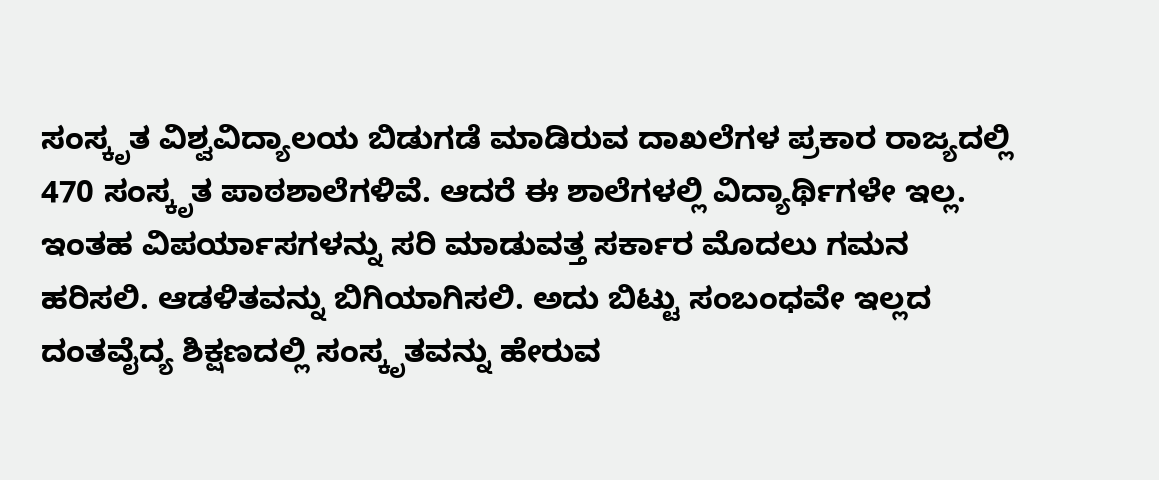ಸಂಸ್ಕೃತ ವಿಶ್ವವಿದ್ಯಾಲಯ ಬಿಡುಗಡೆ ಮಾಡಿರುವ ದಾಖಲೆಗಳ ಪ್ರಕಾರ ರಾಜ್ಯದಲ್ಲಿ 470 ಸಂಸ್ಕೃತ ಪಾಠಶಾಲೆಗಳಿವೆ. ಆದರೆ ಈ ಶಾಲೆಗಳಲ್ಲಿ ವಿದ್ಯಾರ್ಥಿಗಳೇ ಇಲ್ಲ. ಇಂತಹ ವಿಪರ್ಯಾಸಗಳನ್ನು ಸರಿ ಮಾಡುವತ್ತ ಸರ್ಕಾರ ಮೊದಲು ಗಮನ ಹರಿಸಲಿ. ಆಡಳಿತವನ್ನು ಬಿಗಿಯಾಗಿಸಲಿ. ಅದು ಬಿಟ್ಟು ಸಂಬಂಧವೇ ಇಲ್ಲದ ದಂತವೈದ್ಯ ಶಿಕ್ಷಣದಲ್ಲಿ ಸಂಸ್ಕೃತವನ್ನು ಹೇರುವ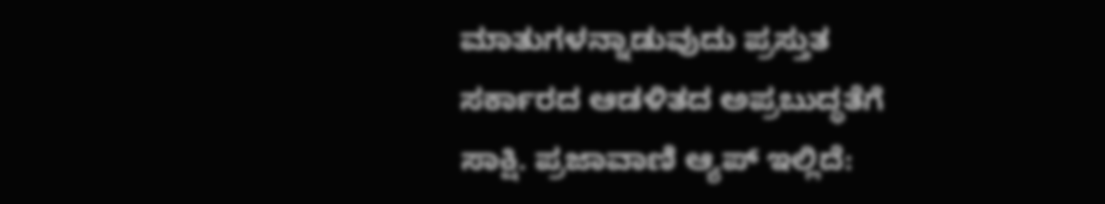ಮಾತುಗಳನ್ನಾಡುವುದು ಪ್ರಸ್ತುತ ಸರ್ಕಾರದ ಆಡಳಿತದ ಅಪ್ರಬುದ್ಧತೆಗೆ ಸಾಕ್ಷಿ. ಪ್ರಜಾವಾಣಿ ಆ್ಯಪ್ ಇಲ್ಲಿದೆ: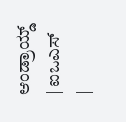ಆಂಡ್ರಾಯ್ಡ್ | ಐಒಎಸ್ |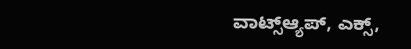ವಾಟ್ಸ್ಆ್ಯಪ್, ಎಕ್ಸ್,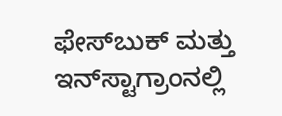ಫೇಸ್‌ಬುಕ್ ಮತ್ತು ಇನ್‌ಸ್ಟಾಗ್ರಾಂನಲ್ಲಿ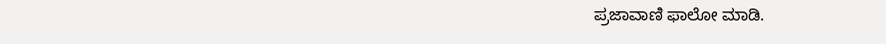ಪ್ರಜಾವಾಣಿ ಫಾಲೋ ಮಾಡಿ.